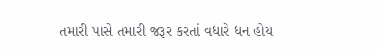તમારી પાસે તમારી જરૂર કરતાં વધારે ધન હોય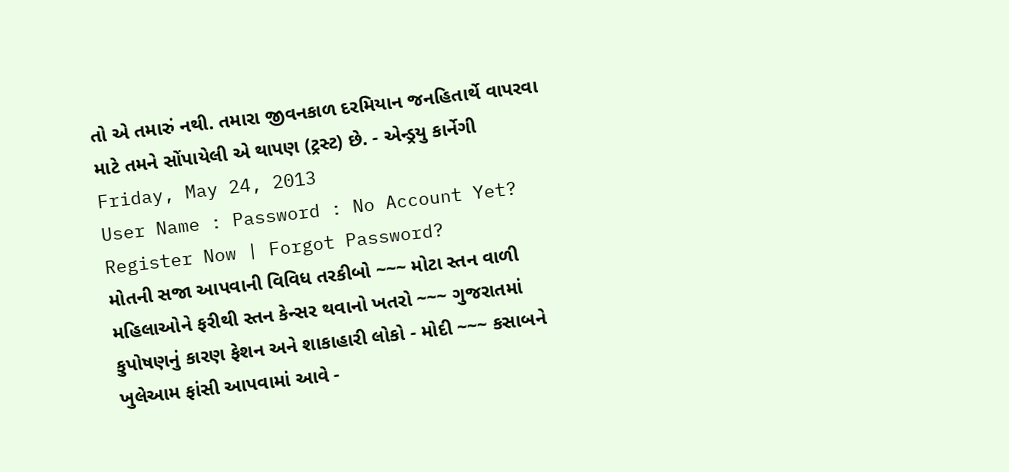તો એ તમારું નથી. તમારા જીવનકાળ દરમિયાન જનહિતાર્થે વાપરવા માટે તમને સોંપાયેલી એ થાપણ (ટ્રસ્ટ) છે. - એન્ડ્રયુ કાર્નેગી
Friday, May 24, 2013
User Name : Password : No Account Yet? Register Now | Forgot Password?
મોતની સજા આપવાની વિવિધ તરકીબો ~~~ મોટા સ્તન વાળી મહિલાઓને ફરીથી સ્તન કેન્સર થવાનો ખતરો ~~~ ગુજરાતમાં કુપોષણનું કારણ ફેશન અને શાકાહારી લોકો - મોદી ~~~ કસાબને ખુલેઆમ ફાંસી આપવામાં આવે -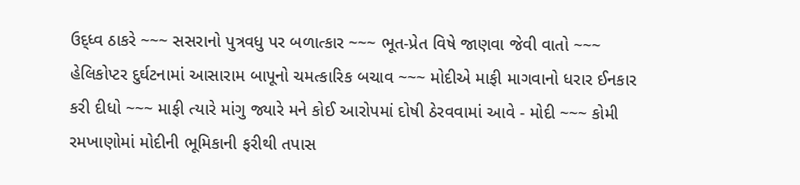ઉદ્ધ્વ ઠાકરે ~~~ સસરાનો પુત્રવધુ પર બળાત્કાર ~~~ ભૂત-પ્રેત વિષે જાણવા જેવી વાતો ~~~ હેલિકોપ્ટર દુર્ઘટનામાં આસારામ બાપૂનો ચમત્કારિક બચાવ ~~~ મોદીએ માફી માગવાનો ધરાર ઈનકાર કરી દીધો ~~~ માફી ત્યારે માંગુ જ્યારે મને કોઈ આરોપમાં દોષી ઠેરવવામાં આવે - મોદી ~~~ કોમી રમખાણોમાં મોદીની ભૂમિકાની ફરીથી તપાસ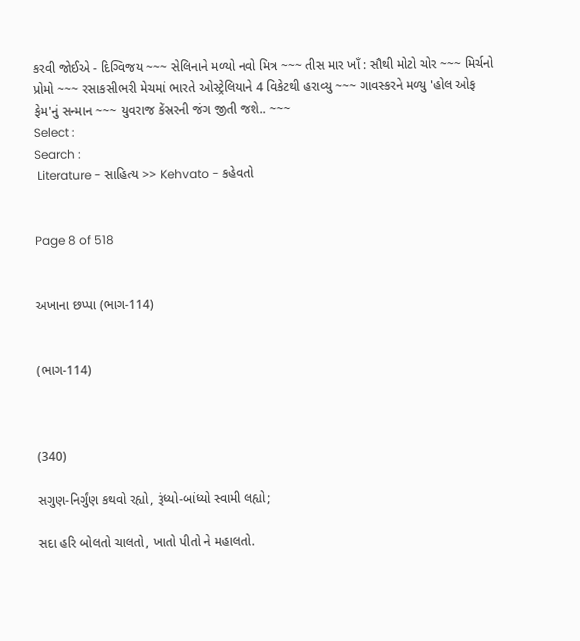કરવી જોઈએ - દિગ્વિજય ~~~ સેલિનાને મળ્યો નવો મિત્ર ~~~ તીસ માર ખાઁ : સૌથી મોટો ચોર ~~~ મિર્ચનો પ્રોમો ~~~ રસાકસીભરી મેચમાં ભારતે ઓસ્ટ્રેલિયાને 4 વિકેટથી હરાવ્યુ ~~~ ગાવસ્કરને મળ્યુ 'હોલ ઓફ ફેમ'નું સન્માન ~~~ યુવરાજ કેંસ્રરની જંગ જીતી જશે.. ~~~
Select :
Search :
 Literature - સાહિત્ય >> Kehvato - કહેવતો


Page 8 of 518


અખાના છપ્પા (ભાગ-114)


(ભાગ-114)



(340)

સગુણ-નિર્ગુંણ કથવો રહ્યો, રૂંધ્યો-બાંધ્યો સ્વામી લહ્યો;

સદા હરિ બોલતો ચાલતો, ખાતો પીતો ને મહાલતો.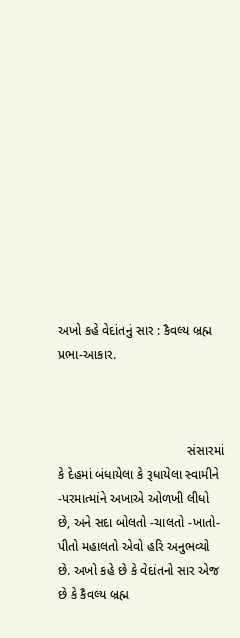અખો કહે વેદાંતનું સાર : કૈવલ્ય બ્રહ્મ પ્રભા-આકાર.



                                    સંસારમાં કે દેહમાં બંધાયેલા કે રૂધાયેલા સ્વામીને -પરમાત્માંને અખાએ ઓળખી લીધો છે, અને સદા બોલતો -ચાલતો -ખાતો-પીતો મહાલતો એવો હરિ અનુભવ્યો છે. અખો કહે છે કે વેદાંતનો સાર એજ છે કે કૈવલ્ય બ્રહ્મ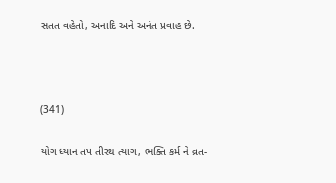સતત વહેતો, અનાદિ અને અનંત પ્રવાહ છે.



(341)

યોગ ધ્યાન તપ તીરથ ત્યાગ, ભક્તિ કર્મ ને વ્રત-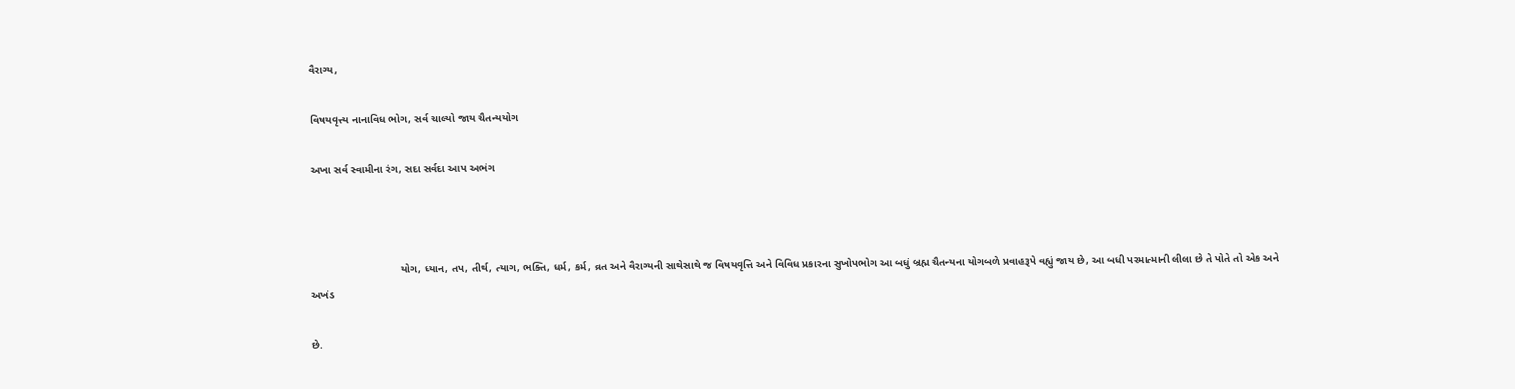વૈરાગ્ય,

વિષયવૃત્ત્ય નાનાવિધ ભોગ, સર્વ ચાલ્યો જાય ચૈતન્યયોગ

અખા સર્વ સ્વામીના રંગ, સદા સર્વદા આપ અભંગ



                              યોગ, ધ્યાન, તપ, તીર્થ, ત્યાગ, ભક્તિ, ધર્મ, કર્મ, વ્રત અને વૈરાગ્યની સાથેસાથે જ વિષયવૃત્તિ અને વિવિધ પ્રકારના સુખોપભોગ આ બધું બ્રહ્મ ચૈતન્યના યોગબળે પ્રવાહરૂપે વહ્યું જાય છે, આ બધી પરમાત્માની લીલા છે તે પોતે તો એક અને અખંડ

છે.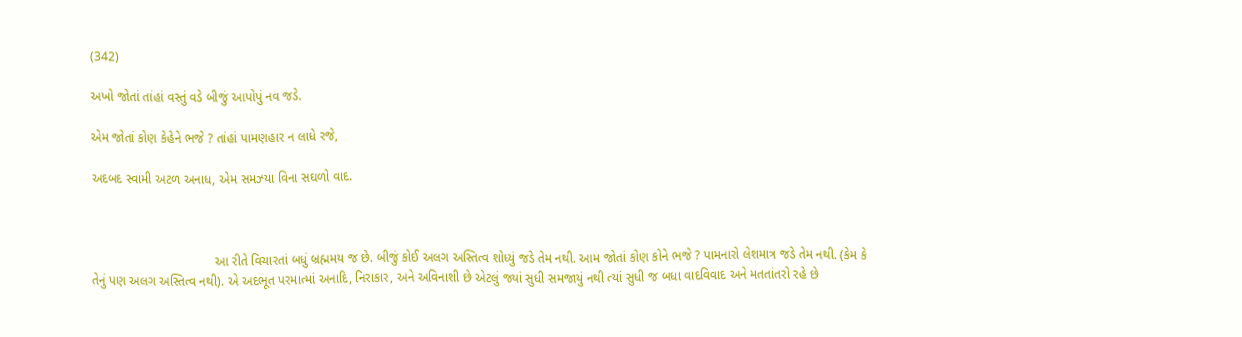(342)

અખો જોતાં તાંહાં વસ્તું વડે બીજું આપોપું નવ જડે.

એમ જોતાં કોણ કેહેને ભજે ? તાંહાં પામણહાર ન લાધે રજે,

અદબદ સ્વામી અટળ અનાધ, એમ સમઝ્યા વિના સઘળો વાદ.



                                  આ રીતે વિચારતાં બધું બ્રહ્મમય જ છે. બીજું કોઈ અલગ અસ્તિત્વ શોધ્યું જડે તેમ નથી. આમ જોતાં કોણ કોને ભજે ? પામનારો લેશમાત્ર જડે તેમ નથી. (કેમ કે તેનું પણ અલગ અસ્તિત્વ નથી). એ અદભૂત પરમાત્માં અનાદિ, નિરાકાર, અને અવિનાશી છે એટલું જ્યાં સુધી સમજાયું નથી ત્યાં સુધી જ બધા વાદવિવાદ અને મતતાંતરો રહે છે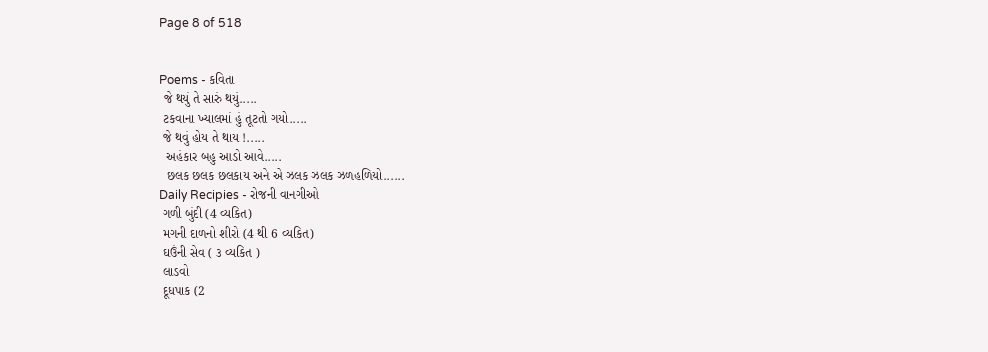Page 8 of 518


Poems - કવિતા
 જે થયું તે સારું થયું.....
 ટકવાના ખ્યાલમાં હું તૂટતો ગયો.....
 જે થવું હોય તે થાય !.....
  અહંકાર બહુ આડો આવે.....
  છલક છલક છલકાય અને એ ઝલક ઝલક ઝળહળિયો......
Daily Recipies - રોજની વાનગીઓ
 ગળી બુંદી (4 વ્યકિત)
 મગની દાળનો શીરો (4 થી 6 વ્યકિત)
 ઘઉંની સેવ ( ૩ વ્યકિત )
 લાડવો
 દૂધપાક (2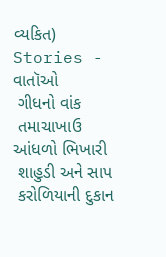વ્યકિત)
Stories - વાતૉઓ
 ગીધનો વાંક
 તમાચાખાઉ આંધળો ભિખારી
 શાહુડી અને સાપ
 કરોળિયાની દુકાન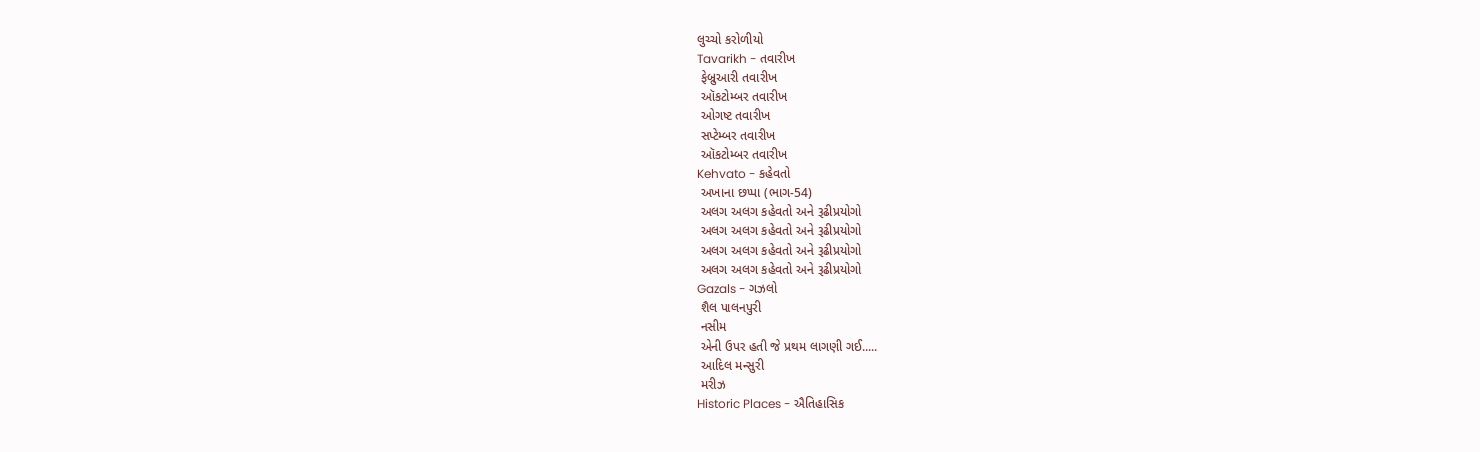લુચ્ચો કરોળીયો
Tavarikh - તવારીખ
 ફેબ્રુઆરી તવારીખ
 ઑકટોમ્બર તવારીખ
 ઓગષ્ટ તવારીખ
 સપ્ટેમ્બર તવારીખ
 ઑકટોમ્બર તવારીખ
Kehvato - કહેવતો
 અખાના છપ્પા (ભાગ-54)
 અલગ અલગ કહેવતો અને રૂઢીપ્રયોગો
 અલગ અલગ કહેવતો અને રૂઢીપ્રયોગો
 અલગ અલગ કહેવતો અને રૂઢીપ્રયોગો
 અલગ અલગ કહેવતો અને રૂઢીપ્રયોગો
Gazals - ગઝલો
 શૈલ પાલનપુરી
 નસીમ
 એની ઉપર હતી જે પ્રથમ લાગણી ગઈ.....
 આદિલ મન્સુરી
 મરીઝ
Historic Places - ઐતિહાસિક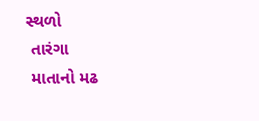સ્થળો
 તારંગા
 માતાનો મઢ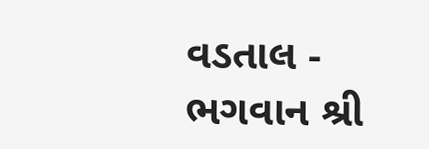વડતાલ - ભગવાન શ્રી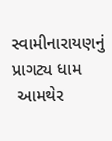સ્વામીનારાયણનું પ્રાગટ્ય ધામ
 આમથેર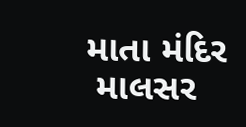માતા મંદિર
 માલસર